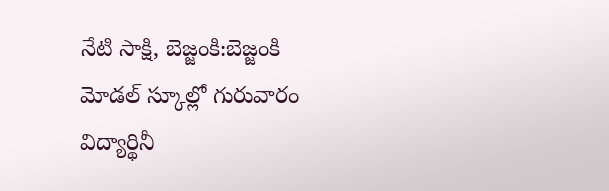నేటి సాక్షి, బెజ్జంకి:బెజ్జంకి మోడల్ స్కూల్లో గురువారం విద్యార్థినీ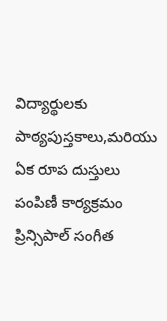విద్యార్థులకు పాఠ్యపుస్తకాలు,మరియు ఏక రూప దుస్తులు పంపిణీ కార్యక్రమం ప్రిన్సిపాల్ సంగీత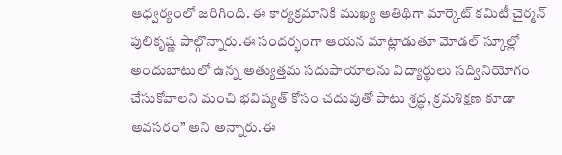ఆధ్వర్యంలో జరిగింది. ఈ కార్యక్రమానికి ముఖ్య అతిథిగా మార్కెట్ కమిటీ చైర్మన్ పులికృష్ణ పాల్గొన్నారు.ఈ సందర్భంగా ఆయన మాట్లాడుతూ మోడల్ స్కూల్లో అందుబాటులో ఉన్న అత్యుత్తమ సదుపాయాలను విద్యార్థులు సద్వినియోగం చేసుకోవాలని మంచి భవిష్యత్ కోసం చదువుతో పాటు శ్రద్ధ, క్రమశిక్షణ కూడా అవసరం” అని అన్నారు.ఈ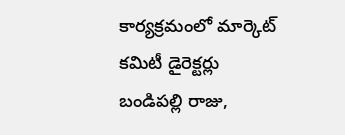కార్యక్రమంలో మార్కెట్ కమిటీ డైరెక్టర్లు బండిపల్లి రాజు,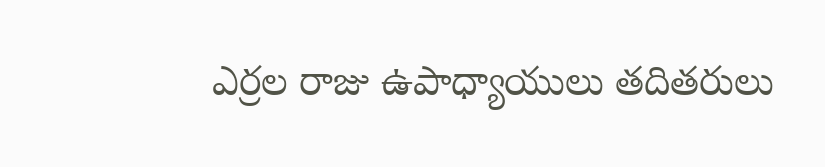ఎర్రల రాజు ఉపాధ్యాయులు తదితరులు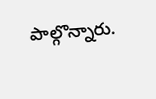పాల్గొన్నారు.